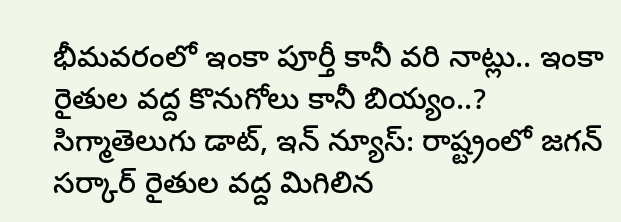భీమవరంలో ఇంకా పూర్తీ కానీ వరి నాట్లు.. ఇంకా రైతుల వద్ద కొనుగోలు కానీ బియ్యం..?
సిగ్మాతెలుగు డాట్, ఇన్ న్యూస్: రాష్ట్రంలో జగన్ సర్కార్ రైతుల వద్ద మిగిలిన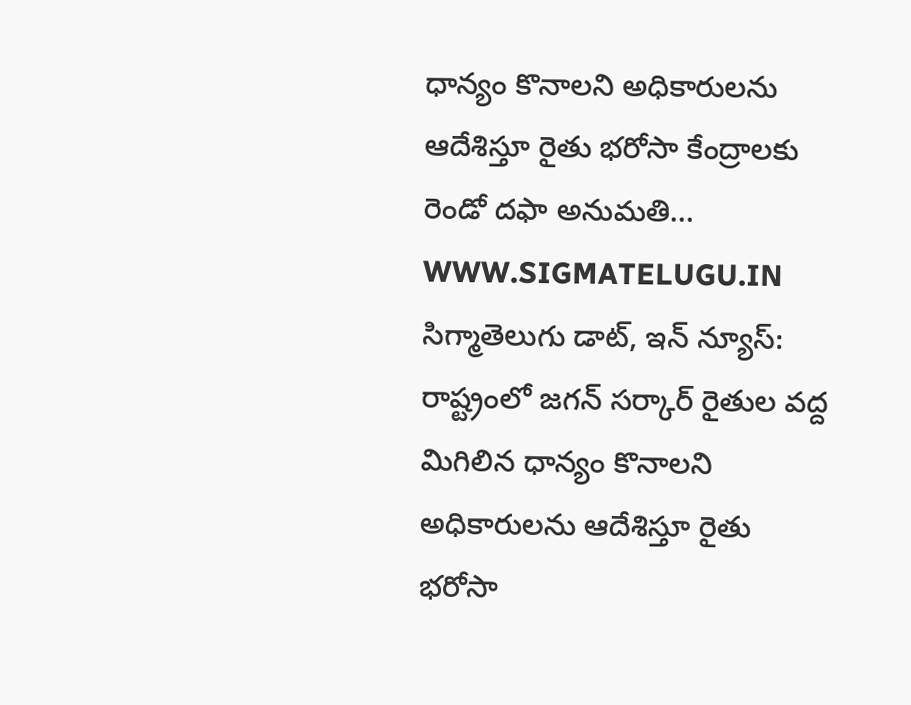ధాన్యం కొనాలని అధికారులను ఆదేశిస్తూ రైతు భరోసా కేంద్రాలకు రెండో దఫా అనుమతి…
WWW.SIGMATELUGU.IN
సిగ్మాతెలుగు డాట్, ఇన్ న్యూస్: రాష్ట్రంలో జగన్ సర్కార్ రైతుల వద్ద మిగిలిన ధాన్యం కొనాలని అధికారులను ఆదేశిస్తూ రైతు భరోసా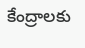కేంద్రాలకు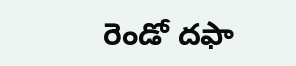రెండో దఫా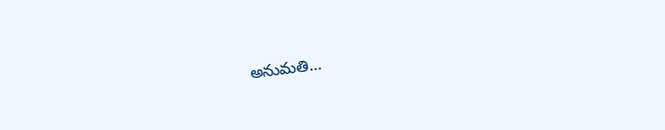అనుమతి…